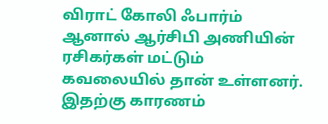விராட் கோலி ஃபார்ம்
ஆனால் ஆர்சிபி அணியின் ரசிகர்கள் மட்டும் கவலையில் தான் உள்ளனர். இதற்கு காரணம்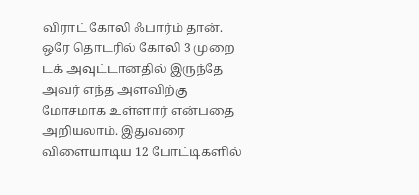விராட் கோலி ஃபார்ம் தான். ஒரே தொடரில் கோலி 3 முறை டக் அவுட்டானதில் இருந்தே அவர் எந்த அளவிற்கு மோசமாக உள்ளார் என்பதை அறியலாம். இதுவரை விளையாடிய 12 போட்டிகளில்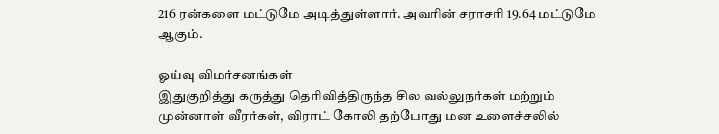216 ரன்களை மட்டுமே அடித்துள்ளார். அவரின் சராசரி 19.64 மட்டுமே ஆகும்.

ஓய்வு விமர்சனங்கள்
இதுகுறித்து கருத்து தெரிவித்திருந்த சில வல்லுநர்கள் மற்றும் முன்னாள் வீரர்கள், விராட் கோலி தற்போது மன உளைச்சலில்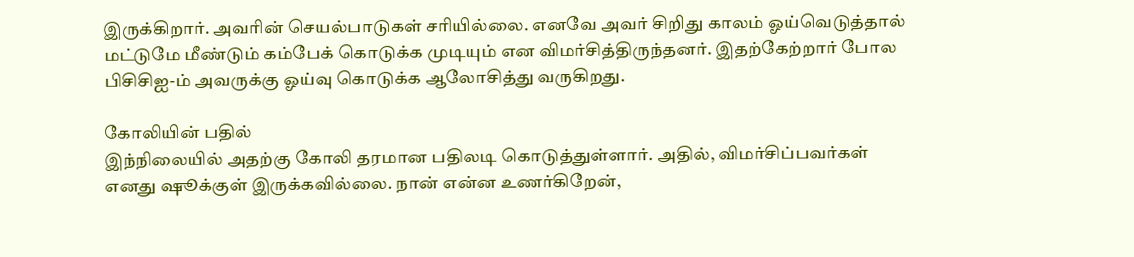இருக்கிறார். அவரின் செயல்பாடுகள் சரியில்லை. எனவே அவர் சிறிது காலம் ஓய்வெடுத்தால் மட்டுமே மீண்டும் கம்பேக் கொடுக்க முடியும் என விமர்சித்திருந்தனர். இதற்கேற்றார் போல பிசிசிஐ-ம் அவருக்கு ஓய்வு கொடுக்க ஆலோசித்து வருகிறது.

கோலியின் பதில்
இந்நிலையில் அதற்கு கோலி தரமான பதிலடி கொடுத்துள்ளார். அதில், விமர்சிப்பவர்கள் எனது ஷூக்குள் இருக்கவில்லை. நான் என்ன உணர்கிறேன்,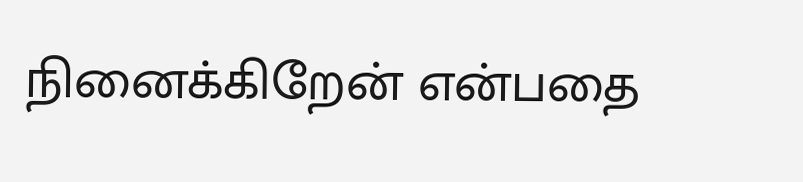நினைக்கிறேன் என்பதை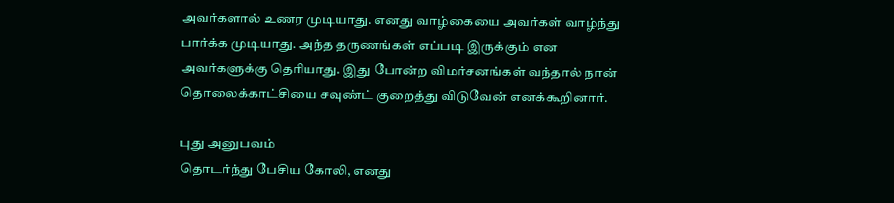அவர்களால் உணர முடியாது. எனது வாழ்கையை அவர்கள் வாழ்ந்து பார்க்க முடியாது. அந்த தருணங்கள் எப்படி இருக்கும் என அவர்களுக்கு தெரியாது. இது போன்ற விமர்சனங்கள் வந்தால் நான் தொலைக்காட்சியை சவுண்ட் குறைத்து விடுவேன் எனக்கூறினார்.

புது அனுபவம்
தொடர்ந்து பேசிய கோலி, எனது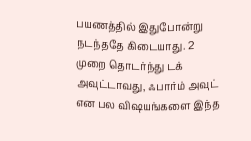பயணத்தில் இதுபோன்று நடந்ததே கிடையாது. 2 முறை தொடர்ந்து டக் அவுட்டாவது, ஃபார்ம் அவுட் என பல விஷயங்களை இந்த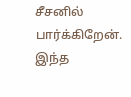சீசனில் பார்க்கிறேன். இந்த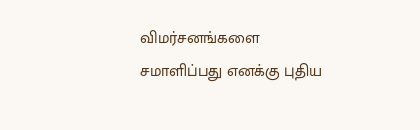விமர்சனங்களை சமாளிப்பது எனக்கு புதிய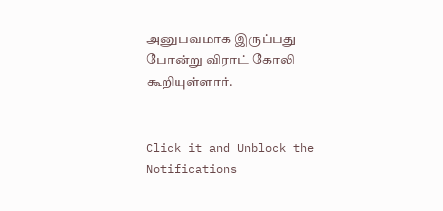அனுபவமாக இருப்பது போன்று விராட் கோலி கூறியுள்ளார்.


Click it and Unblock the Notifications